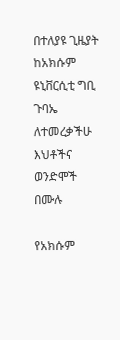በተለያዩ ጊዜያት ከአክሱም ዩኒቨርሲቲ ግቢ ጉባኤ ለተመረቃችሁ እህቶችና ወንድሞች በሙሉ

የአክሱም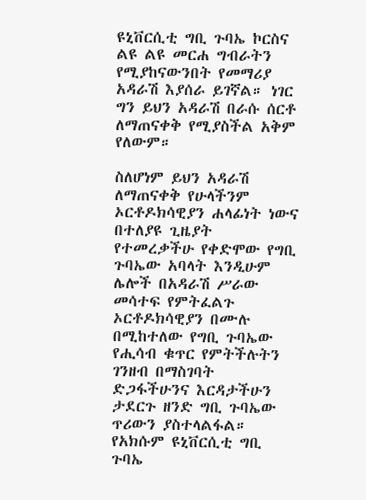ዩኒቨርሲቲ ግቢ ጉባኤ ኮርስና ልዩ ልዩ መርሐ ግብራትን የሚያከናውንበት የመማሪያ አዳራሽ እያሰራ ይገኛል። ነገር ግን ይህን አዳራሽ በራሱ ሰርቶ ለማጠናቀቅ የሚያስችል አቅም የለውም።

ስለሆነም ይህን አዳራሽ ለማጠናቀቅ የሁላችንም ኦርቶዶክሳዊያን ሐላፊነት ነውና በተለያዩ ጊዜያት የተመረቃችሁ የቀድሞው የግቢ ጉባኤው አባላት እንዲሁም ሌሎች በአዳራሽ ሥራው መሳተፍ የምትፈልጉ ኦርቶዶክሳዊያን በሙሉ በሚከተለው የግቢ ጉባኤው የሒሳብ ቁጥር የምትችሉትን ገንዘብ በማስገባት ድጋፋችሁንና እርዳታችሁን ታደርጉ ዘንድ ግቢ ጉባኤው ጥሪውን ያስተላልፋል። የአክሱም ዩኒቨርሲቲ ግቢ ጉባኤ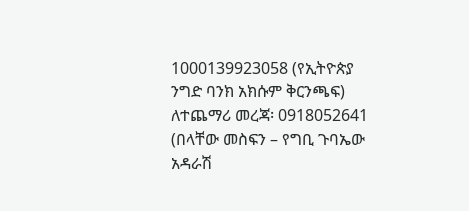1000139923058 (የኢትዮጵያ ንግድ ባንክ አክሱም ቅርንጫፍ) ለተጨማሪ መረጃ፡ 0918052641 (በላቸው መስፍን – የግቢ ጉባኤው አዳራሽ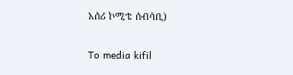አሰሪ ኮሚቴ ሰብሳቢ)

To media kifil